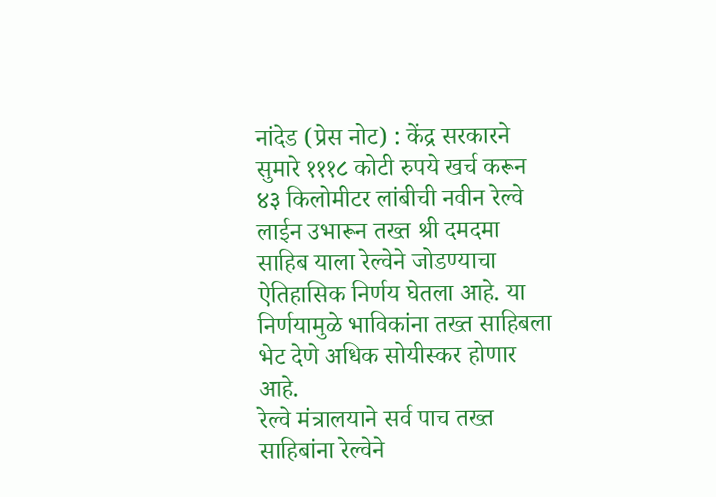नांदेड (प्रेस नोट) : केंद्र सरकारने सुमारे १११८ कोटी रुपये खर्च करून ४३ किलोमीटर लांबीची नवीन रेल्वे लाईन उभारून तख्त श्री दमदमा साहिब याला रेल्वेने जोडण्याचा ऐतिहासिक निर्णय घेतला आहे. या निर्णयामुळे भाविकांना तख्त साहिबला भेट देणे अधिक सोयीस्कर होणार आहे.
रेल्वे मंत्रालयाने सर्व पाच तख्त साहिबांना रेल्वेने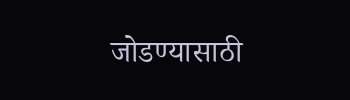जोडण्यासाठी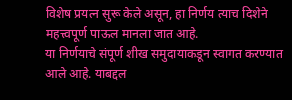विशेष प्रयत्न सुरू केले असून, हा निर्णय त्याच दिशेने महत्त्वपूर्ण पाऊल मानला जात आहे.
या निर्णयाचे संपूर्ण शीख समुदायाकडून स्वागत करण्यात आले आहे. याबद्दल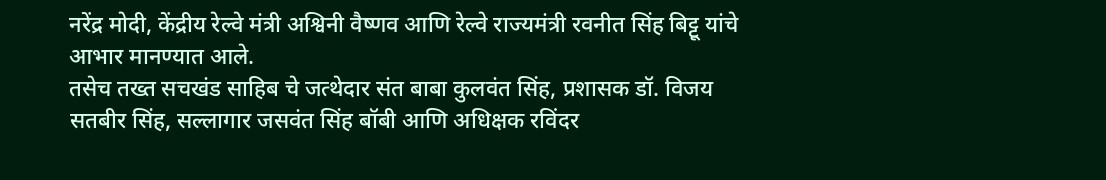नरेंद्र मोदी, केंद्रीय रेल्वे मंत्री अश्विनी वैष्णव आणि रेल्वे राज्यमंत्री रवनीत सिंह बिट्टू यांचे आभार मानण्यात आले.
तसेच तख्त सचखंड साहिब चे जत्थेदार संत बाबा कुलवंत सिंह, प्रशासक डॉ. विजय सतबीर सिंह, सल्लागार जसवंत सिंह बॉबी आणि अधिक्षक रविंदर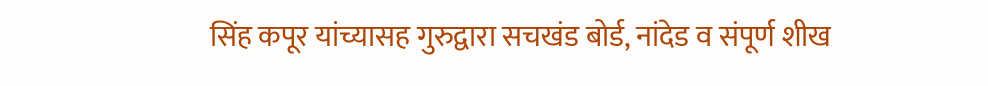सिंह कपूर यांच्यासह गुरुद्वारा सचखंड बोर्ड, नांदेड व संपूर्ण शीख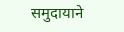समुदायाने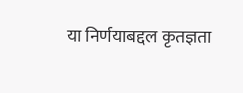या निर्णयाबद्दल कृतज्ञता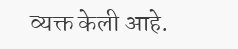व्यक्त केली आहे.